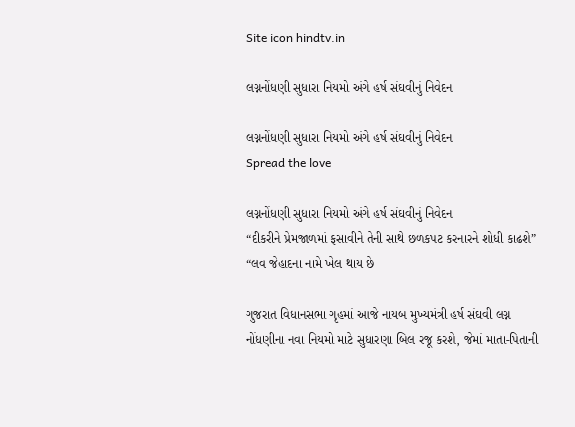Site icon hindtv.in

લગ્નનોંધણી સુધારા નિયમો અંગે હર્ષ સંઘવીનું નિવેદન

લગ્નનોંધણી સુધારા નિયમો અંગે હર્ષ સંઘવીનું નિવેદન
Spread the love

લગ્નનોંધણી સુધારા નિયમો અંગે હર્ષ સંઘવીનું નિવેદન
“દીકરીને પ્રેમજાળમાં ફસાવીને તેની સાથે છળકપટ કરનારને શોધી કાઢશે”
“લવ જેહાદના નામે ખેલ થાય છે

ગુજરાત વિધાનસભા ગૃહમાં આજે નાયબ મુખ્યમંત્રી હર્ષ સંઘવી લગ્ન નોંધણીના નવા નિયમો માટે સુધારણા બિલ રજૂ કરશે, જેમાં માતા-પિતાની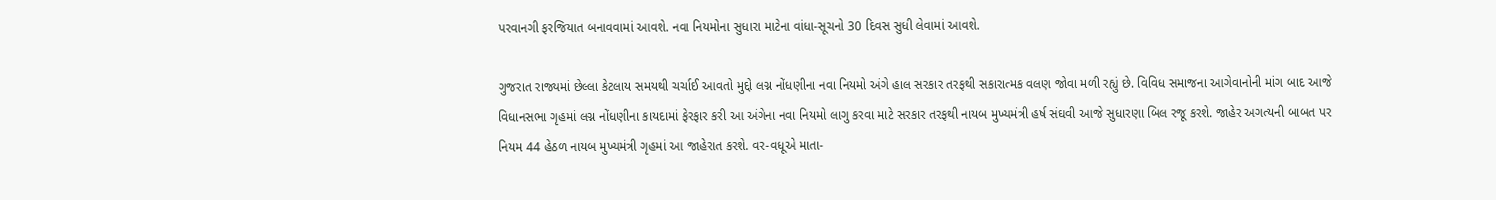પરવાનગી ફરજિયાત બનાવવામાં આવશે. નવા નિયમોના સુધારા માટેના વાંધા-સૂચનો 30 દિવસ સુધી લેવામાં આવશે.

ગુજરાત રાજ્યમાં છેલ્લા કેટલાય સમયથી ચર્ચાઈ આવતો મુદ્દો લગ્ન નોંધણીના નવા નિયમો અંગે હાલ સરકાર તરફથી સકારાત્મક વલણ જોવા મળી રહ્યું છે. વિવિધ સમાજના આગેવાનોની માંગ બાદ આજે વિધાનસભા ગૃહમાં લગ્ન નોંધણીના કાયદામાં ફેરફાર કરી આ અંગેના નવા નિયમો લાગુ કરવા માટે સરકાર તરફથી નાયબ મુખ્યમંત્રી હર્ષ સંઘવી આજે સુધારણા બિલ રજૂ કરશે. જાહેર અગત્યની બાબત પર નિયમ 44 હેઠળ નાયબ મુખ્યમંત્રી ગૃહમાં આ જાહેરાત કરશે. વર-વધૂએ માતા-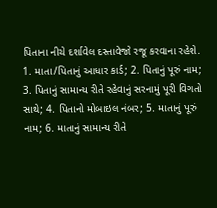પિતાના નીચે દર્શાવેલ દસ્તાવેજો રજૂ કરવાના રહેશે. 1. માતા/પિતાનું આધાર કાર્ડ; 2. પિતાનું પૂરું નામ; 3. પિતાનું સામાન્ય રીતે રહેવાનું સરનામું પૂરી વિગતો સાથે; 4. પિતાનો મોબાઇલ નંબર; 5. માતાનું પૂરું નામ; 6. માતાનું સામાન્ય રીતે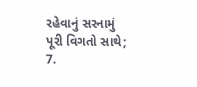રહેવાનું સરનામું પૂરી વિગતો સાથે; 7.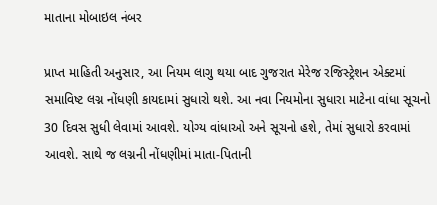માતાના મોબાઇલ નંબર

પ્રાપ્ત માહિતી અનુસાર, આ નિયમ લાગુ થયા બાદ ગુજરાત મેરેજ રજિસ્ટ્રેશન એક્ટમાં સમાવિષ્ટ લગ્ન નોંધણી કાયદામાં સુધારો થશે. આ નવા નિયમોના સુધારા માટેના વાંધા સૂચનો 30 દિવસ સુધી લેવામાં આવશે. યોગ્ય વાંધાઓ અને સૂચનો હશે, તેમાં સુધારો કરવામાં આવશે. સાથે જ લગ્નની નોંધણીમાં માતા-પિતાની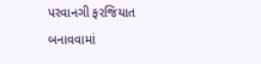પરવાનગી ફરજિયાત બનાવવામાં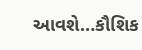આવશે…કૌશિક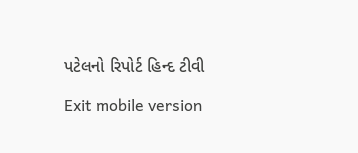પટેલનો રિપોર્ટ હિન્દ ટીવી

Exit mobile version